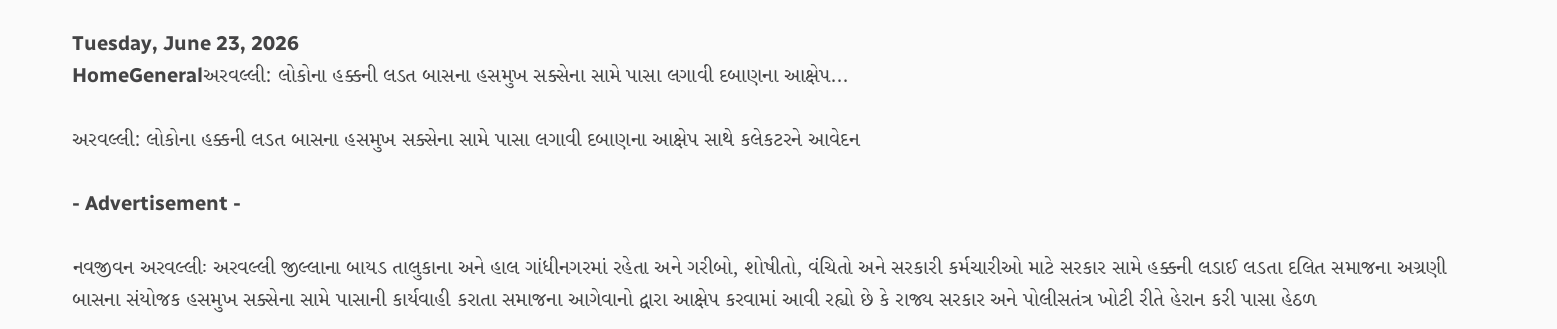Tuesday, June 23, 2026
HomeGeneralઅરવલ્લી: લોકોના હક્કની લડત બાસના હસમુખ સક્સેના સામે પાસા લગાવી દબાણના આક્ષેપ...

અરવલ્લી: લોકોના હક્કની લડત બાસના હસમુખ સક્સેના સામે પાસા લગાવી દબાણના આક્ષેપ સાથે કલેકટરને આવેદન

- Advertisement -

નવજીવન અરવલ્લીઃ અરવલ્લી જીલ્લાના બાયડ તાલુકાના અને હાલ ગાંધીનગરમાં રહેતા અને ગરીબો, શોષીતો, વંચિતો અને સરકારી કર્મચારીઓ માટે સરકાર સામે હક્કની લડાઈ લડતા દલિત સમાજના અગ્રણી બાસના સંયોજક હસમુખ સક્સેના સામે પાસાની કાર્યવાહી કરાતા સમાજના આગેવાનો દ્વારા આક્ષેપ કરવામાં આવી રહ્યો છે કે રાજ્ય સરકાર અને પોલીસતંત્ર ખોટી રીતે હેરાન કરી પાસા હેઠળ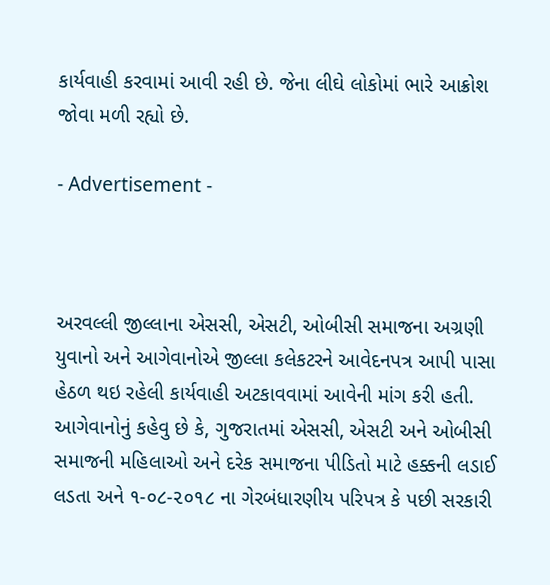કાર્યવાહી કરવામાં આવી રહી છે. જેના લીઘે લોકોમાં ભારે આક્રોશ જોવા મળી રહ્યો છે.

- Advertisement -



અરવલ્લી જીલ્લાના એસસી, એસટી, ઓબીસી સમાજના અગ્રણી યુવાનો અને આગેવાનોએ જીલ્લા કલેકટરને આવેદનપત્ર આપી પાસા હેઠળ થઇ રહેલી કાર્યવાહી અટકાવવામાં આવેની માંગ કરી હતી. આગેવાનોનું કહેવુ છે કે, ગુજરાતમાં એસસી, એસટી અને ઓબીસી સમાજની મહિલાઓ અને દરેક સમાજના પીડિતો માટે હક્કની લડાઈ લડતા અને ૧-૦૮-૨૦૧૮ ના ગેરબંધારણીય પરિપત્ર કે પછી સરકારી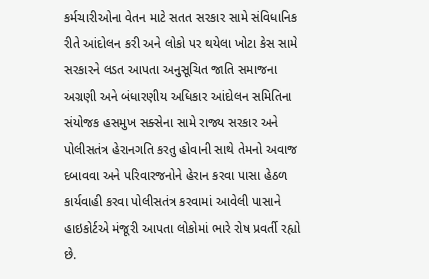કર્મચારીઓના વેતન માટે સતત સરકાર સામે સંવિધાનિક રીતે આંદોલન કરી અને લોકો પર થયેલા ખોટા કેસ સામે સરકારને લડત આપતા અનુસૂચિત જાતિ સમાજના અગ્રણી અને બંધારણીય અધિકાર આંદોલન સમિતિના સંયોજક હસમુખ સક્સેના સામે રાજ્ય સરકાર અને પોલીસતંત્ર હેરાનગતિ કરતુ હોવાની સાથે તેમનો અવાજ દબાવવા અને પરિવારજનોને હેરાન કરવા પાસા હેઠળ કાર્યવાહી કરવા પોલીસતંત્ર કરવામાં આવેલી પાસાને હાઇકોર્ટએ મંજૂરી આપતા લોકોમાં ભારે રોષ પ્રવર્તી રહ્યો છે.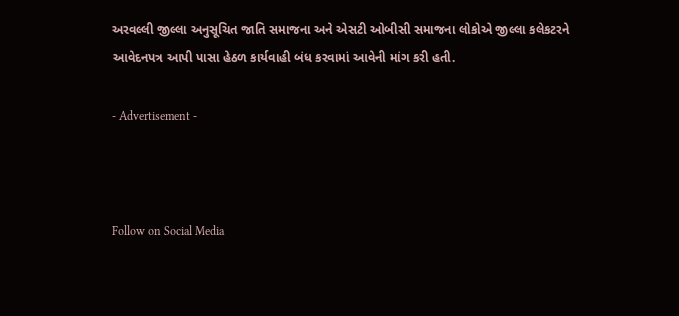અરવલ્લી જીલ્લા અનુસૂચિત જાતિ સમાજના અને એસટી ઓબીસી સમાજના લોકોએ જીલ્લા કલેકટરને આવેદનપત્ર આપી પાસા હેઠળ કાર્યવાહી બંધ કરવામાં આવેની માંગ કરી હતી.

- Advertisement -



Follow on Social Media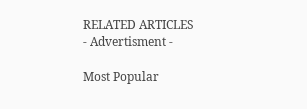RELATED ARTICLES
- Advertisment -

Most Popular